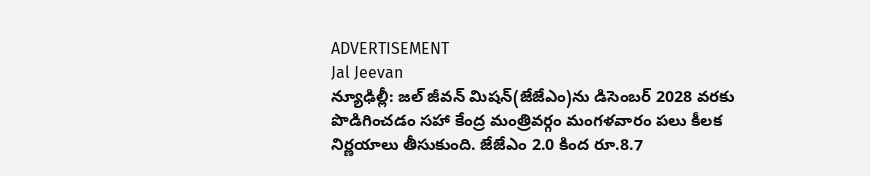ADVERTISEMENT
Jal Jeevan
న్యూఢిల్లీ: జల్ జీవన్ మిషన్(జేజేఎం)ను డిసెంబర్ 2028 వరకు పొడిగించడం సహా కేంద్ర మంత్రివర్గం మంగళవారం పలు కీలక నిర్ణయాలు తీసుకుంది. జేజేఎం 2.0 కింద రూ.8.7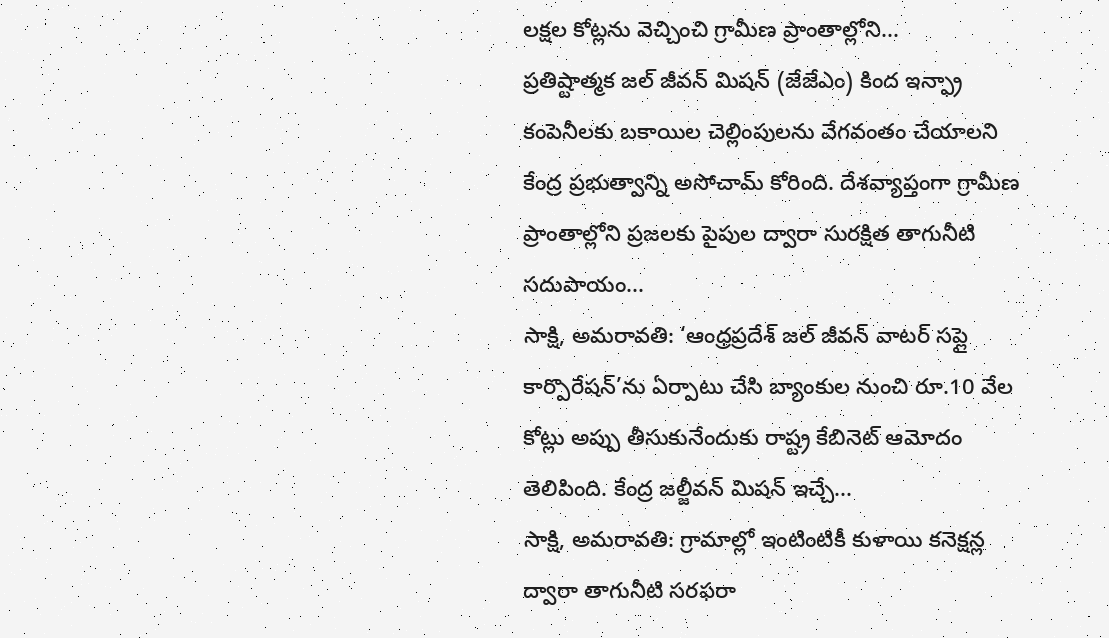లక్షల కోట్లను వెచ్చించి గ్రామీణ ప్రాంతాల్లోని...
ప్రతిష్టాత్మక జల్ జీవన్ మిషన్ (జేజేఎం) కింద ఇన్ఫ్రా కంపెనీలకు బకాయిల చెల్లింపులను వేగవంతం చేయాలని కేంద్ర ప్రభుత్వాన్ని అసోచామ్ కోరింది. దేశవ్యాప్తంగా గ్రామీణ ప్రాంతాల్లోని ప్రజలకు పైపుల ద్వారా సురక్షిత తాగునీటి సదుపాయం...
సాక్షి, అమరావతి: ‘ఆంధ్రప్రదేశ్ జల్ జీవన్ వాటర్ సప్లై కార్పొరేషన్’ను ఏర్పాటు చేసి బ్యాంకుల నుంచి రూ.10 వేల కోట్లు అప్పు తీసుకునేందుకు రాష్ట్ర కేబినెట్ ఆమోదం తెలిపింది. కేంద్ర జల్జీవన్ మిషన్ ఇచ్చే...
సాక్షి, అమరావతి: గ్రామాల్లో ఇంటింటికీ కుళాయి కనెక్షన్ల ద్వారా తాగునీటి సరఫరా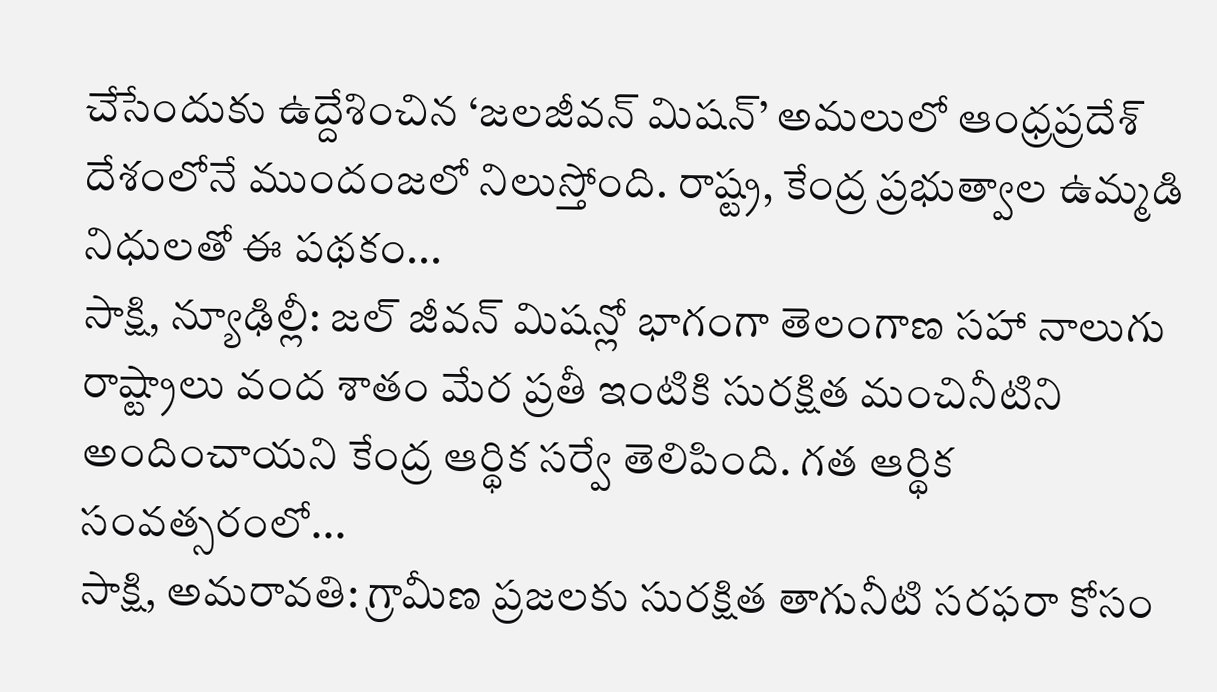చేసేందుకు ఉద్దేశించిన ‘జలజీవన్ మిషన్’ అమలులో ఆంధ్రప్రదేశ్ దేశంలోనే ముందంజలో నిలుస్తోంది. రాష్ట్ర, కేంద్ర ప్రభుత్వాల ఉమ్మడి నిధులతో ఈ పథకం...
సాక్షి, న్యూఢిల్లీ: జల్ జీవన్ మిషన్లో భాగంగా తెలంగాణ సహా నాలుగు రాష్ట్రాలు వంద శాతం మేర ప్రతీ ఇంటికి సురక్షిత మంచినీటిని అందించాయని కేంద్ర ఆర్థిక సర్వే తెలిపింది. గత ఆర్థిక సంవత్సరంలో...
సాక్షి, అమరావతి: గ్రామీణ ప్రజలకు సురక్షిత తాగునీటి సరఫరా కోసం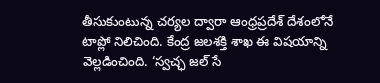తీసుకుంటున్న చర్యల ద్వారా ఆంధ్రప్రదేశ్ దేశంలోనే టాప్లో నిలిచింది. కేంద్ర జలశక్తి శాఖ ఈ విషయాన్ని వెల్లడించింది. ‘స్వచ్ఛ జల్ సే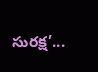సురక్ష’...